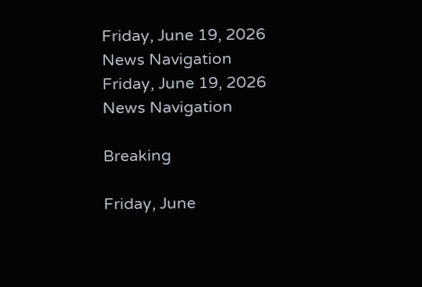Friday, June 19, 2026
News Navigation
Friday, June 19, 2026
News Navigation

Breaking

Friday, June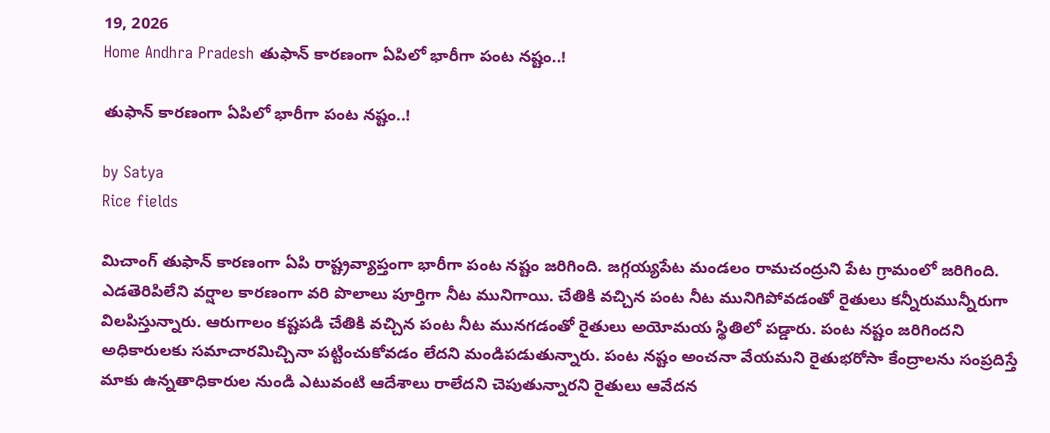19, 2026
Home Andhra Pradesh తుఫాన్ కారణంగా ఏపిలో భారీగా పంట నష్టం..!

తుఫాన్ కారణంగా ఏపిలో భారీగా పంట నష్టం..!

by Satya
Rice fields

మిచాంగ్ తుఫాన్ కారణంగా ఏపి రాష్ట్రవ్యాప్తంగా భారీగా పంట నష్టం జరిగింది. జగ్గయ్యపేట మండలం రామచంద్రుని పేట గ్రామంలో జరిగింది. ఎడతెరిపిలేని వర్షాల కారణంగా వరి పొలాలు పూర్తిగా నీట మునిగాయి. చేతికి వచ్చిన పంట నీట మునిగిపోవడంతో రైతులు కన్నీరుమున్నీరుగా విలపిస్తున్నారు. ఆరుగాలం కష్టపడి చేతికి వచ్చిన పంట నీట మునగడంతో రైతులు అయోమయ స్థితిలో పడ్డారు. పంట నష్టం జరిగిందని అధికారులకు సమాచారమిచ్చినా పట్టించుకోవడం లేదని మండిపడుతున్నారు. పంట నష్టం అంచనా వేయమని రైతుభరోసా కేంద్రాలను సంప్రదిస్తే మాకు ఉన్నతాధికారుల నుండి ఎటువంటి ఆదేశాలు రాలేదని చెపుతున్నారని రైతులు ఆవేదన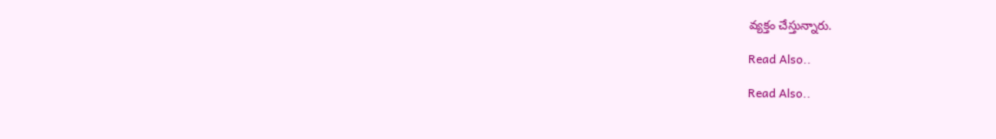వ్యక్తం చేస్తున్నారు.

Read Also..

Read Also..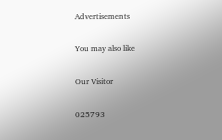Advertisements

You may also like

Our Visitor

025793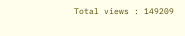Total views : 149209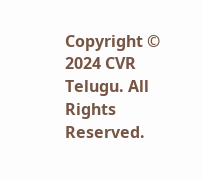Copyright © 2024 CVR Telugu. All Rights Reserved.